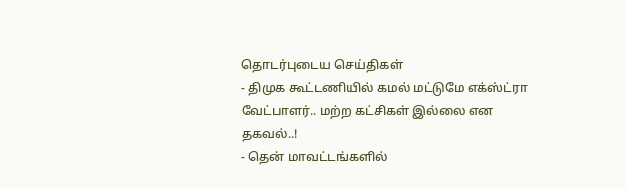தொடர்புடைய செய்திகள்
- திமுக கூட்டணியில் கமல் மட்டுமே எக்ஸ்ட்ரா வேட்பாளர்.. மற்ற கட்சிகள் இல்லை என தகவல்..!
- தென் மாவட்டங்களில்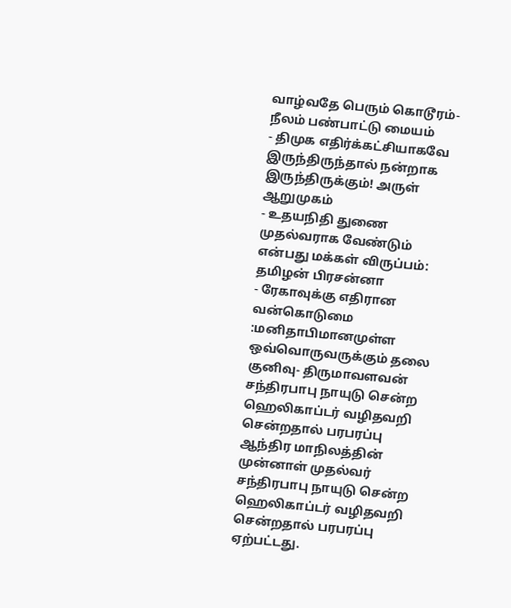வாழ்வதே பெரும் கொடூரம்- நீலம் பண்பாட்டு மையம்
- திமுக எதிர்க்கட்சியாகவே இருந்திருந்தால் நன்றாக இருந்திருக்கும்! அருள் ஆறுமுகம்
- உதயநிதி துணை முதல்வராக வேண்டும் என்பது மக்கள் விருப்பம்: தமிழன் பிரசன்னா
- ரேகாவுக்கு எதிரான வன்கொடுமை :மனிதாபிமானமுள்ள ஒவ்வொருவருக்கும் தலை குனிவு- திருமாவளவன்
சந்திரபாபு நாயுடு சென்ற ஹெலிகாப்டர் வழிதவறி சென்றதால் பரபரப்பு
ஆந்திர மாநிலத்தின் முன்னாள் முதல்வர் சந்திரபாபு நாயுடு சென்ற ஹெலிகாப்டர் வழிதவறி சென்றதால் பரபரப்பு ஏற்பட்டது.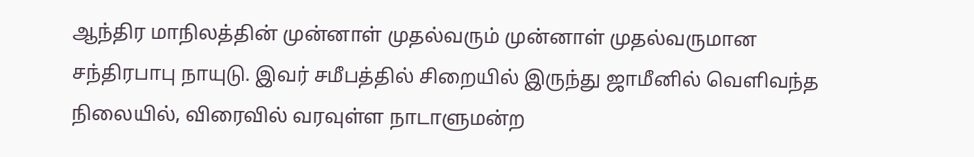ஆந்திர மாநிலத்தின் முன்னாள் முதல்வரும் முன்னாள் முதல்வருமான சந்திரபாபு நாயுடு. இவர் சமீபத்தில் சிறையில் இருந்து ஜாமீனில் வெளிவந்த நிலையில், விரைவில் வரவுள்ள நாடாளுமன்ற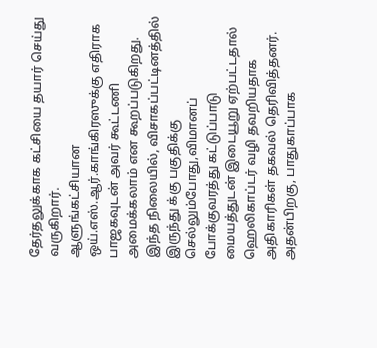தேர்தலுக்காக கட்சியை தயார் செய்து வருகிறார்.
ஆளுங்கட்சியான ஒய்.எஸ்.ஆர்.காங்கிரஸுக்கு எதிராக பாஜகவுடன் அவர் கூட்டணி அமைக்கலாம் என கூறப்படுகிறது.
இந்த நிலையில், விசாகப்பட்டினத்தில் இருந்து க்கு பகுதிக்கு செல்லும்போது,விமானப் போக்குவரத்து கட்டுப்பாடு மையத்துடன் இடையூறு ஏற்பட்டதால் ஹெலிகாப்டர் வழி தவறியதாக அதிகாரிகள் தகவல் தெரிவித்தனர்.
அதன்பிறகு, பாதுகாப்பாக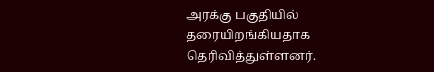அரக்கு பகுதியில் தரையிறங்கியதாக தெரிவித்துள்ளனர்.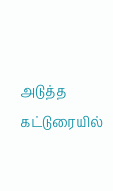அடுத்த கட்டுரையில்